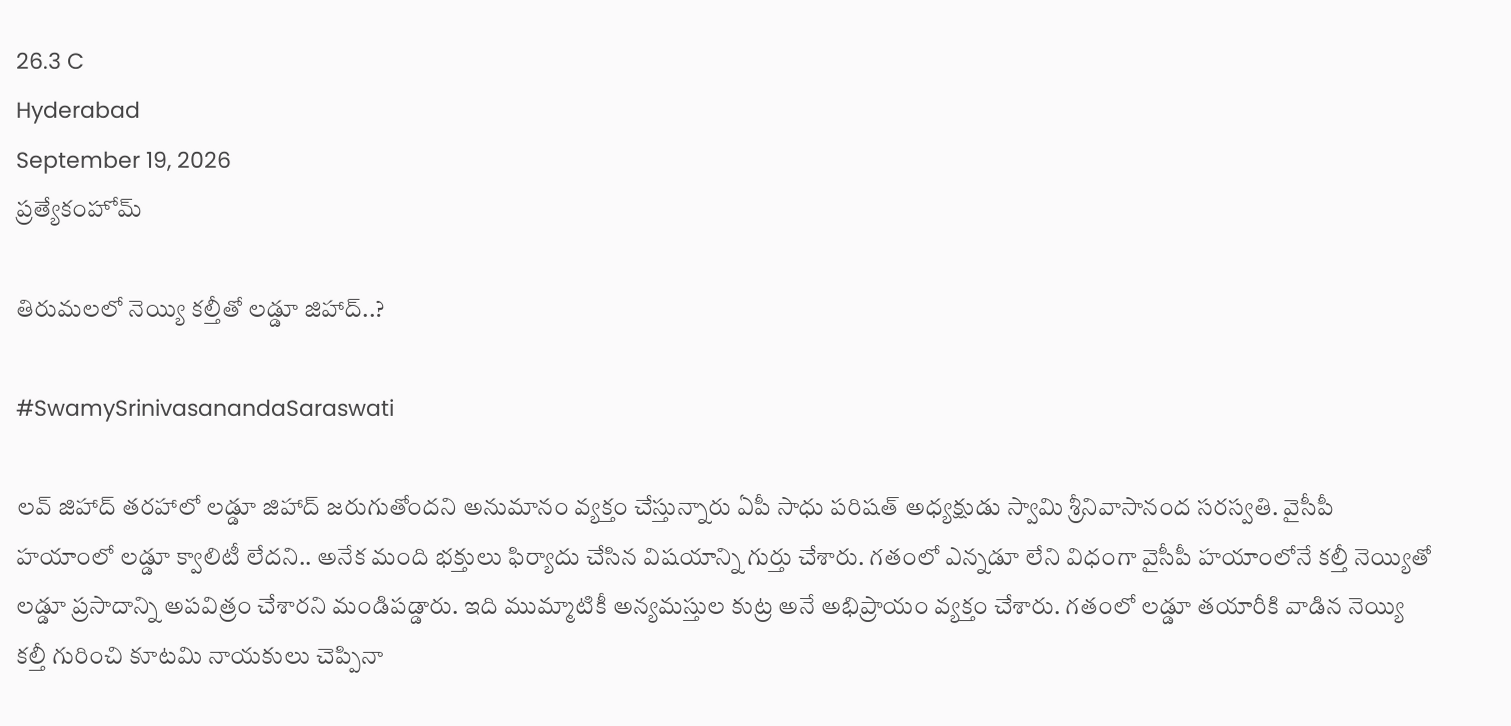26.3 C
Hyderabad
September 19, 2026
ప్రత్యేకంహోమ్

తిరుమలలో నెయ్యి కల్తీతో లడ్డూ జిహాద్‌..?

#SwamySrinivasanandaSaraswati

లవ్‌ జిహాద్‌ తరహాలో లడ్డూ జిహాద్‌ జరుగుతోందని అనుమానం వ్యక్తం చేస్తున్నారు ఏపీ సాధు పరిషత్‌ అధ్యక్షుడు స్వామి శ్రీనివాసానంద సరస్వతి. వైసీపీ హయాంలో లడ్డూ క్వాలిటీ లేదని.. అనేక మంది భక్తులు ఫిర్యాదు చేసిన విషయాన్ని గుర్తు చేశారు. గతంలో ఎన్నడూ లేని విధంగా వైసీపీ హయాంలోనే కల్తీ నెయ్యితో లడ్డూ ప్రసాదాన్ని అపవిత్రం చేశారని మండిపడ్డారు. ఇది ముమ్మాటికీ అన్యమస్తుల కుట్ర అనే అభిప్రాయం వ్యక్తం చేశారు. గతంలో లడ్డూ తయారీకి వాడిన నెయ్యి కల్తీ గురించి కూటమి నాయకులు చెప్పినా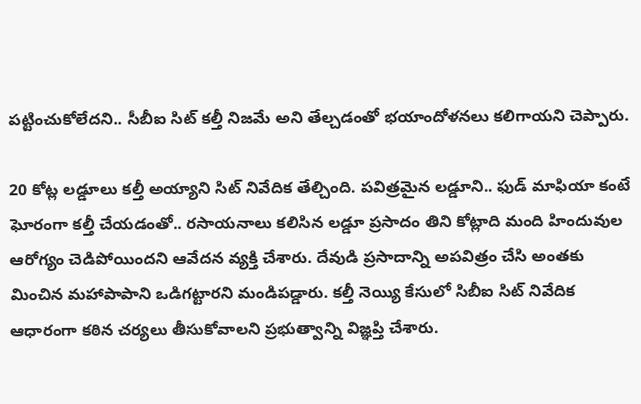పట్టించుకోలేదని.. సీబీఐ సిట్‌ కల్తీ నిజమే అని తేల్చడంతో భయాందోళనలు కలిగాయని చెప్పారు.

20 కోట్ల లడ్డూలు కల్తీ అయ్యాని సిట్‌ నివేదిక తేల్చింది. పవిత్రమైన లడ్డూని.. ఫుడ్‌ మాఫియా కంటే ఘోరంగా కల్తీ చేయడంతో.. రసాయనాలు కలిసిన లడ్డూ ప్రసాదం తిని కోట్లాది మంది హిందువుల ఆరోగ్యం చెడిపోయిందని ఆవేదన వ్యక్తి చేశారు. దేవుడి ప్రసాదాన్ని అపవిత్రం చేసి అంతకు మించిన మహాపాపాని ఒడిగట్టారని మండిపడ్డారు. కల్తీ నెయ్యి కేసులో సిబీఐ సిట్‌ నివేదిక ఆధారంగా కఠిన చర్యలు తీసుకోవాలని ప్రభుత్వాన్ని విజ్ఞప్తి చేశారు.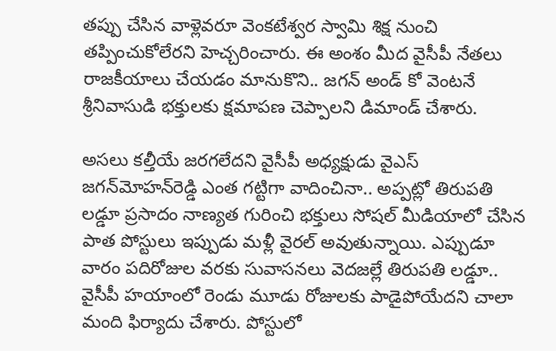తప్పు చేసిన వాళ్లెవరూ వెంకటేశ్వర స్వామి శిక్ష నుంచి తప్పించుకోలేరని హెచ్చరించారు. ఈ అంశం మీద వైసీపీ నేతలు రాజకీయాలు చేయడం మానుకొని.. జగన్‌ అండ్‌ కో వెంటనే శ్రీనివాసుడి భక్తులకు క్షమాపణ చెప్పాలని డిమాండ్‌ చేశారు.

అసలు కల్తీయే జరగలేదని వైసీపీ అధ్యక్షుడు వైఎస్ జగన్‌మోహన్‌రెడ్డి ఎంత గట్టిగా వాదించినా.. అప్పట్లో తిరుపతి లడ్డూ ప్రసాదం నాణ్యత గురించి భక్తులు సోషల్‌ మీడియాలో చేసిన పాత పోస్టులు ఇప్పుడు మళ్లీ వైరల్‌ అవుతున్నాయి. ఎప్పుడూ వారం పదిరోజుల వరకు సువాసనలు వెదజల్లే తిరుపతి లడ్డూ.. వైసీపీ హయాంలో రెండు మూడు రోజులకు పాడైపోయేదని చాలా మంది ఫిర్యాదు చేశారు. పోస్టులో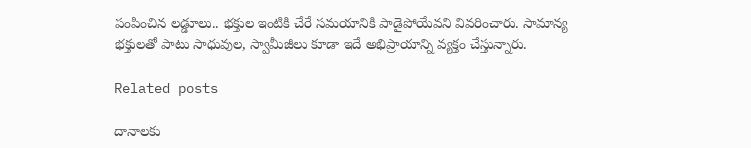పంపించిన లడ్డూలు.. భక్తుల ఇంటికి చేరే సమయానికి పాడైపోయేవని వివరించారు. సామాన్య భక్తులతో పాటు సాధువుల, స్వామీజీలు కూడా ఇదే అభిప్రాయాన్ని వ్యక్తం చేస్తున్నారు.

Related posts

దానాలకు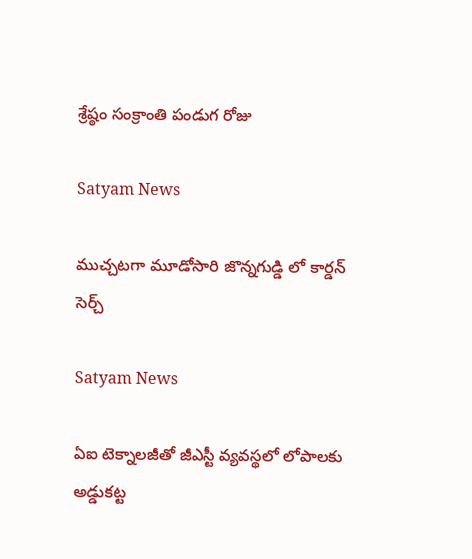శ్రేష్ఠం సంక్రాంతి పండుగ రోజు

Satyam News

ముచ్చ‌ట‌గా మూడోసారి జొన్న‌గుడ్డి లో కార్డ‌న్ సెర్చ్‌

Satyam News

ఏఐ టెక్నాలజీతో జీఎస్టీ వ్యవస్థలో లోపాలకు అడ్డుకట్ట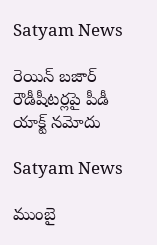Satyam News

రెయిన్ బజార్ రౌడీషీటర్లపై పీడీ యాక్ట్ నమోదు

Satyam News

ముంబై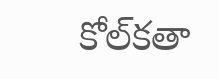కోల్‌కతా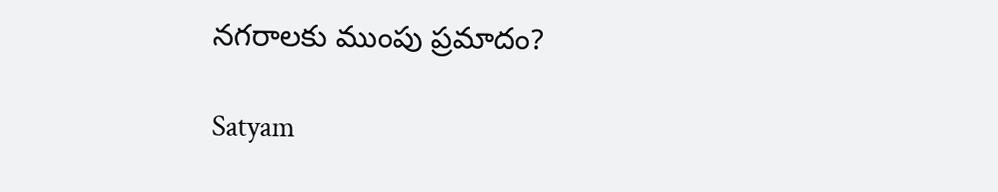నగరాలకు ముంపు ప్రమాదం?

Satyam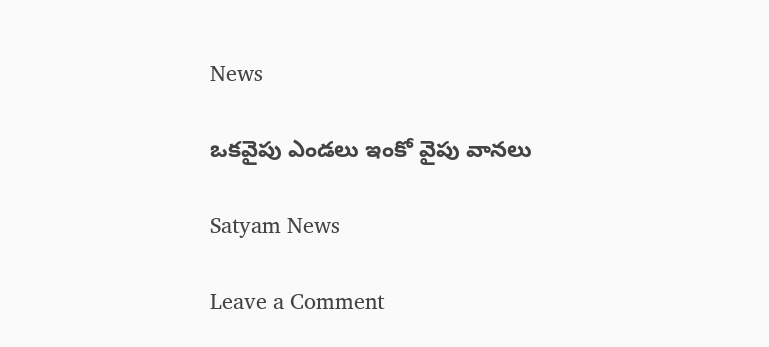News

ఒకవైపు ఎండలు ఇంకో వైపు వానలు

Satyam News

Leave a Comment